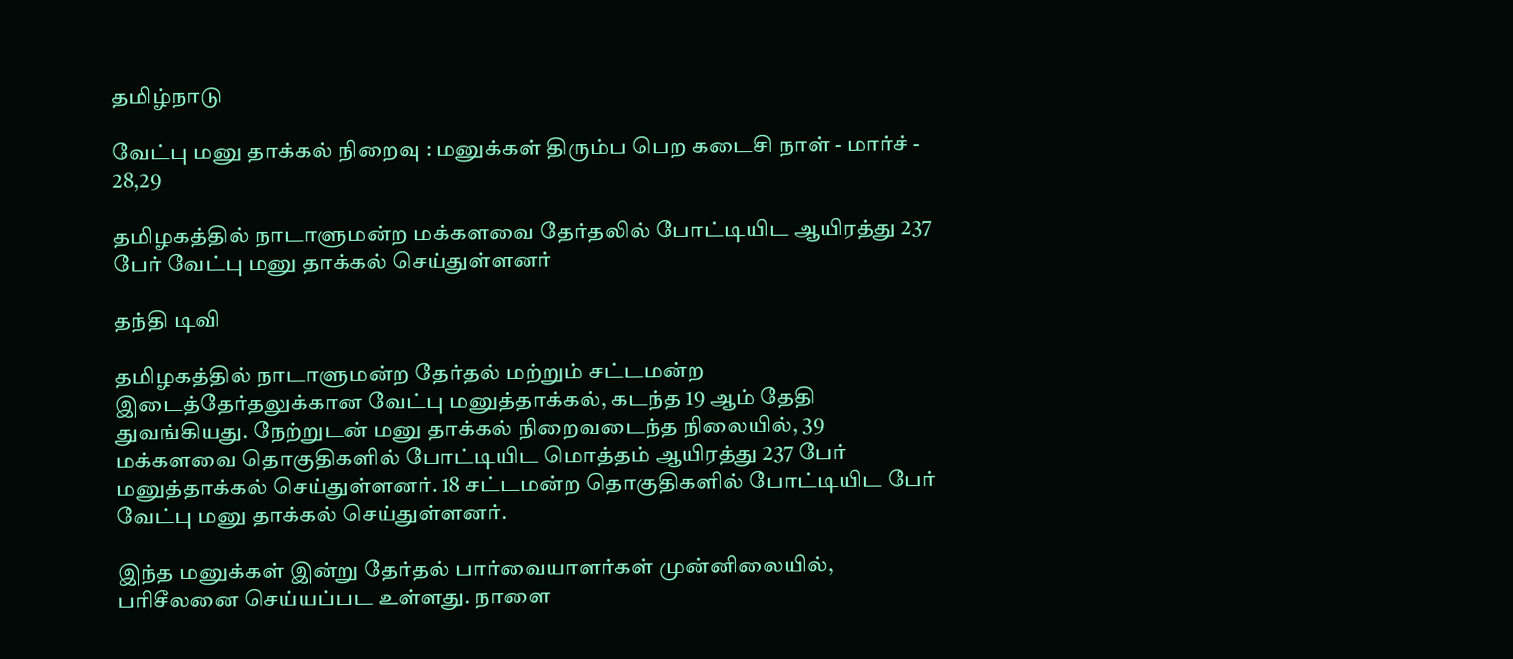தமிழ்நாடு

வேட்பு மனு தாக்கல் நிறைவு : மனுக்கள் திரும்ப பெற கடைசி நாள் - மார்ச் - 28,29

தமிழகத்தில் நாடாளுமன்ற மக்களவை தேர்தலில் போட்டியிட ஆயிரத்து 237 பேர் வேட்பு மனு தாக்கல் செய்துள்ளனர்

தந்தி டிவி

தமிழகத்தில் நாடாளுமன்ற தேர்தல் மற்றும் சட்டமன்ற இடைத்தேர்தலுக்கான வேட்பு மனுத்தாக்கல், கடந்த 19 ஆம் தேதி துவங்கியது. நேற்றுடன் மனு தாக்கல் நிறைவடைந்த நிலையில், 39 மக்களவை தொகுதிகளில் போட்டியிட மொத்தம் ஆயிரத்து 237 பேர் மனுத்தாக்கல் செய்துள்ளனர். 18 சட்டமன்ற தொகுதிகளில் போட்டியிட பேர் வேட்பு மனு தாக்கல் செய்துள்ளனர்.

இந்த மனுக்கள் இன்று தேர்தல் பார்வையாளர்கள் முன்னிலையில், பரிசீலனை செய்யப்பட உள்ளது. நாளை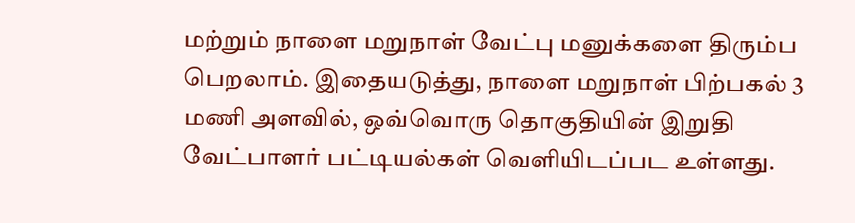மற்றும் நாளை மறுநாள் வேட்பு மனுக்களை திரும்ப பெறலாம். இதையடுத்து, நாளை மறுநாள் பிற்பகல் 3 மணி அளவில், ஒவ்வொரு தொகுதியின் இறுதி வேட்பாளர் பட்டியல்கள் வெளியிடப்பட உள்ளது.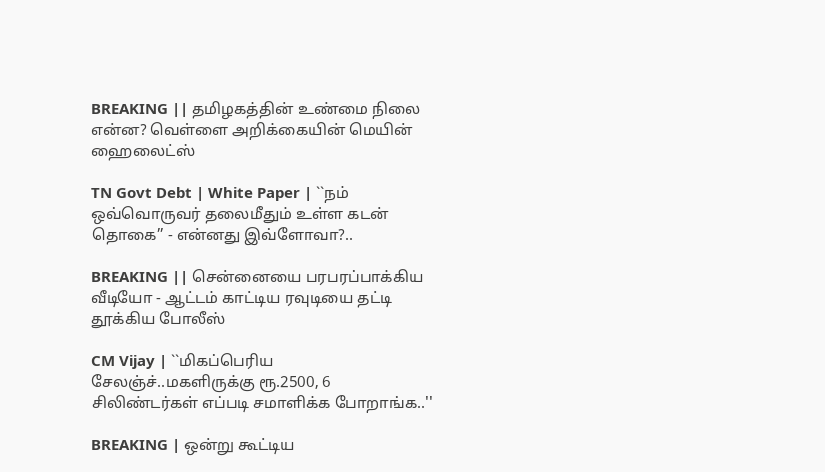BREAKING || தமிழகத்தின் உண்மை நிலை என்ன? வெள்ளை அறிக்கையின் மெயின் ஹைலைட்ஸ்

TN Govt Debt | White Paper | ``நம் ஒவ்வொருவர் தலைமீதும் உள்ள கடன் தொகை’’ - என்னது இவ்ளோவா?..

BREAKING || சென்னையை பரபரப்பாக்கிய வீடியோ - ஆட்டம் காட்டிய ரவுடியை தட்டி தூக்கிய போலீஸ்

CM Vijay | ``மிகப்பெரிய சேலஞ்ச்..மகளிருக்கு ரூ.2500, 6 சிலிண்டர்கள் எப்படி சமாளிக்க போறாங்க..''

BREAKING | ஒன்று கூட்டிய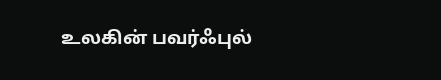உலகின் பவர்ஃபுல்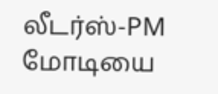லீடர்ஸ்-PM மோடியை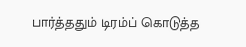பார்த்ததும் டிரம்ப் கொடுத்த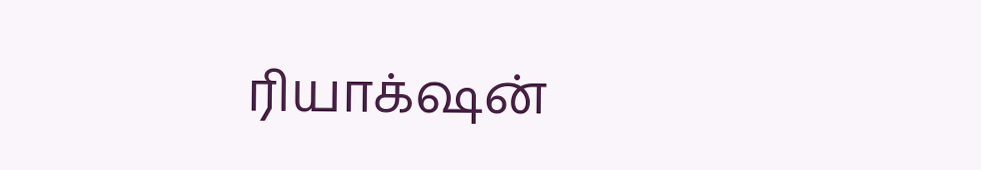ரியாக்‌ஷன்